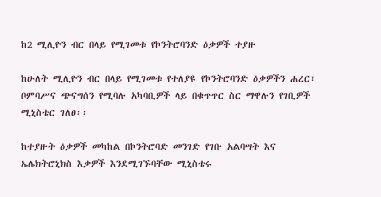ከ2 ሚሊዮን ብር በላይ የሚገመቱ የኮንትሮባንድ ዕቃዎች ተያዙ

ከሁለት ሚሊዮን ብር በላይ የሚገመቱ የተለያዩ የኮንትሮባንድ ዕቃዎችን ሐረር፣ ቦምባሥና ጭናግሰን የሚባሉ አካባቢዎች ላይ በቁጥጥር ስር ማዋሉን የገቢዎች ሚኒስቴር ገለፀ፡፡

ከተያዙት ዕቃዎች መካከል በኮንትሮባድ መንገድ የገቡ አልባሣት እና ኤሌክትሮኒክስ እቃዎች እንደሚገኙባቸው ሚኒስቴሩ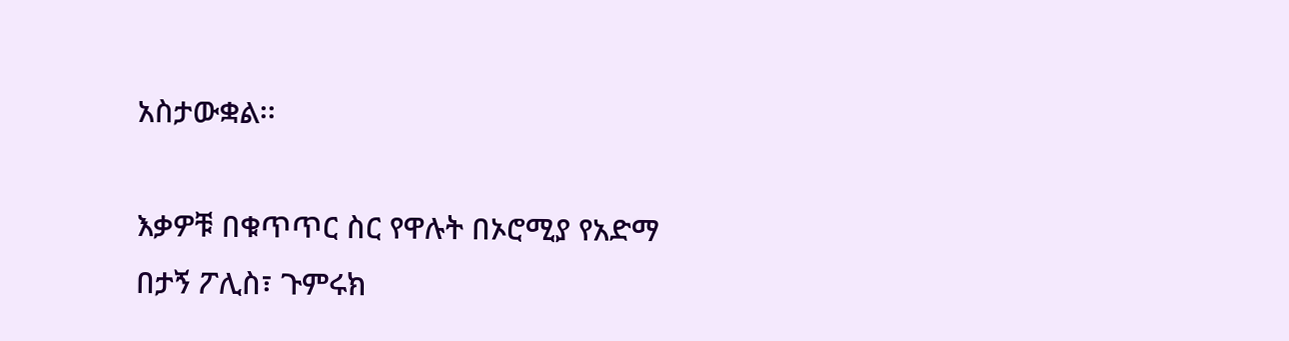አስታውቋል፡፡

እቃዎቹ በቁጥጥር ስር የዋሉት በኦሮሚያ የአድማ በታኝ ፖሊስ፣ ጉምሩክ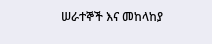ሠራተኞች እና መከላከያ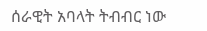ሰራዊት አባላት ትብብር ነው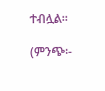ተብሏል፡፡

(ምንጭ፡-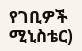የገቢዎች ሚኒስቴር)